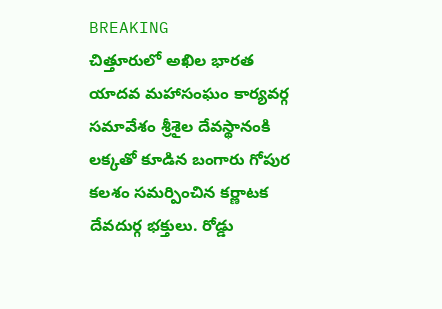BREAKING
చిత్తూరులో అఖిల భారత యాదవ మహాసంఘం కార్యవర్గ సమావేశం శ్రీశైల దేవస్థానంకి లక్కతో కూడిన బంగారు గోపుర కలశం సమర్పించిన కర్ణాటక దేవదుర్గ భక్తులు. రోడ్డు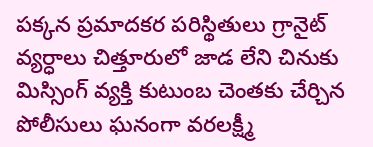పక్కన ప్రమాదకర పరిస్థితులు గ్రానైట్ వ్యర్ధాలు చిత్తూరులో జాడ లేని చినుకు మిస్సింగ్ వ్యక్తి కుటుంబ చెంతకు చేర్చిన పోలీసులు ఘనంగా వరలక్ష్మీ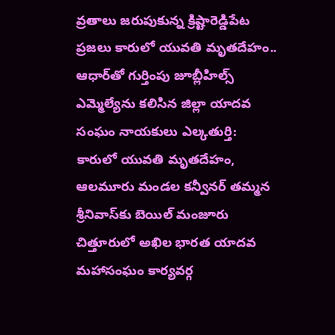వ్రతాలు జరుపుకున్న క్రిష్టారెడ్డిపేట ప్రజలు కారులో యువతి మృతదేహం.. ఆధార్‌తో గుర్తింపు జూబ్లీహిల్స్ ఎమ్మెల్యేను కలిసిన జిల్లా యాదవ సంఘం నాయకులు ఎల్కతుర్తి: కారులో యువతి మృతదేహం, ఆలమూరు మండల కన్వీనర్ తమ్మన శ్రీనివాస్‌కు బెయిల్ మంజూరు చిత్తూరులో అఖిల భారత యాదవ మహాసంఘం కార్యవర్గ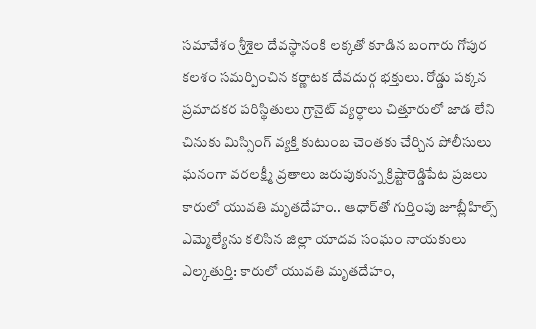సమావేశం శ్రీశైల దేవస్థానంకి లక్కతో కూడిన బంగారు గోపుర కలశం సమర్పించిన కర్ణాటక దేవదుర్గ భక్తులు. రోడ్డు పక్కన ప్రమాదకర పరిస్థితులు గ్రానైట్ వ్యర్ధాలు చిత్తూరులో జాడ లేని చినుకు మిస్సింగ్ వ్యక్తి కుటుంబ చెంతకు చేర్చిన పోలీసులు ఘనంగా వరలక్ష్మీ వ్రతాలు జరుపుకున్న క్రిష్టారెడ్డిపేట ప్రజలు కారులో యువతి మృతదేహం.. ఆధార్‌తో గుర్తింపు జూబ్లీహిల్స్ ఎమ్మెల్యేను కలిసిన జిల్లా యాదవ సంఘం నాయకులు ఎల్కతుర్తి: కారులో యువతి మృతదేహం,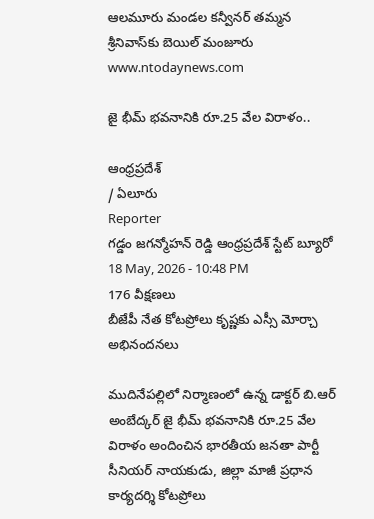ఆలమూరు మండల కన్వీనర్ తమ్మన శ్రీనివాస్‌కు బెయిల్ మంజూరు
www.ntodaynews.com

జై భీమ్ భవనానికి రూ.25 వేల విరాళం..

ఆంధ్రప్రదేశ్
/ ఏలూరు
Reporter
గడ్డం జగన్మోహన్ రెడ్డి ఆంధ్రప్రదేశ్ స్టేట్ బ్యూరో
18 May, 2026 - 10:48 PM
176 వీక్షణలు
బీజేపీ నేత కోటప్రోలు కృష్ణకు ఎస్సీ మోర్చా అభినందనలు

ముదినేపల్లిలో నిర్మాణంలో ఉన్న డాక్టర్ బి.ఆర్ అంబేద్కర్ జై భీమ్ భవనానికి రూ.25 వేల విరాళం అందించిన భారతీయ జనతా పార్టీ సీనియర్ నాయకుడు, జిల్లా మాజీ ప్రధాన కార్యదర్శి కోటప్రోలు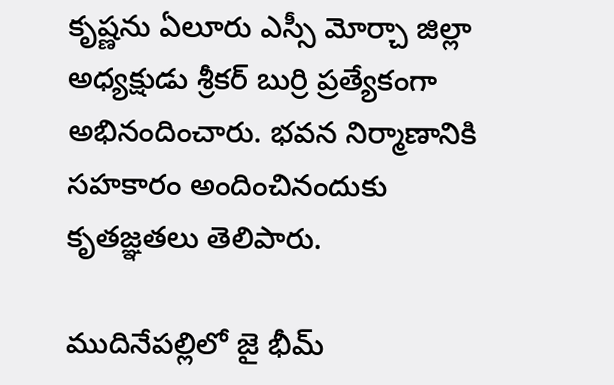కృష్ణను ఏలూరు ఎస్సీ మోర్చా జిల్లా అధ్యక్షుడు శ్రీకర్ బుర్రి ప్రత్యేకంగా అభినందించారు. భవన నిర్మాణానికి సహకారం అందించినందుకు కృతజ్ఞతలు తెలిపారు.

ముదినేపల్లిలో జై భీమ్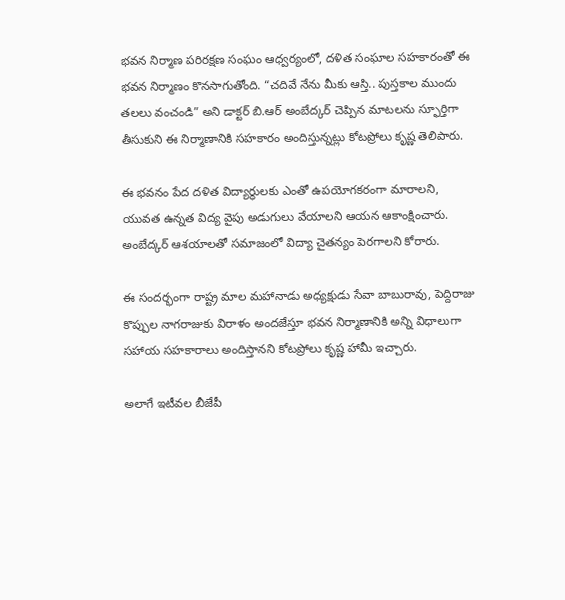భవన నిర్మాణ పరిరక్షణ సంఘం ఆధ్వర్యంలో, దళిత సంఘాల సహకారంతో ఈ భవన నిర్మాణం కొనసాగుతోంది. “చదివే నేను మీకు ఆస్తి.. పుస్తకాల ముందు తలలు వంచండి” అని డాక్టర్ బి.ఆర్ అంబేద్కర్ చెప్పిన మాటలను స్ఫూర్తిగా తీసుకుని ఈ నిర్మాణానికి సహకారం అందిస్తున్నట్లు కోటప్రోలు కృష్ణ తెలిపారు.

ఈ భవనం పేద దళిత విద్యార్థులకు ఎంతో ఉపయోగకరంగా మారాలని, యువత ఉన్నత విద్య వైపు అడుగులు వేయాలని ఆయన ఆకాంక్షించారు. అంబేద్కర్ ఆశయాలతో సమాజంలో విద్యా చైతన్యం పెరగాలని కోరారు.

ఈ సందర్భంగా రాష్ట్ర మాల మహానాడు అధ్యక్షుడు సేవా బాబురావు, పెద్దిరాజు కొప్పుల నాగరాజుకు విరాళం అందజేస్తూ భవన నిర్మాణానికి అన్ని విధాలుగా సహాయ సహకారాలు అందిస్తానని కోటప్రోలు కృష్ణ హామీ ఇచ్చారు.

అలాగే ఇటీవల బీజేపీ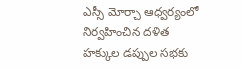ఎస్సీ మోర్చా ఆధ్వర్యంలో నిర్వహించిన దళిత హక్కుల డప్పుల సభకు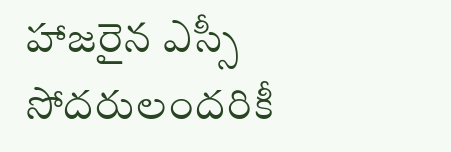హాజరైన ఎస్సీ సోదరులందరికీ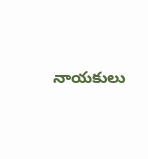నాయకులు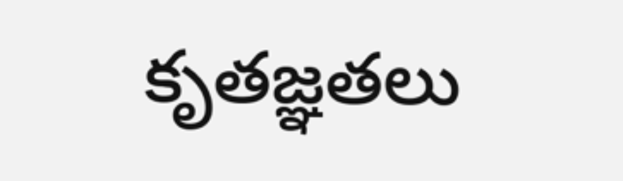కృతజ్ఞతలు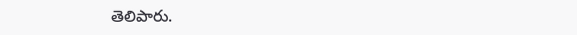తెలిపారు.